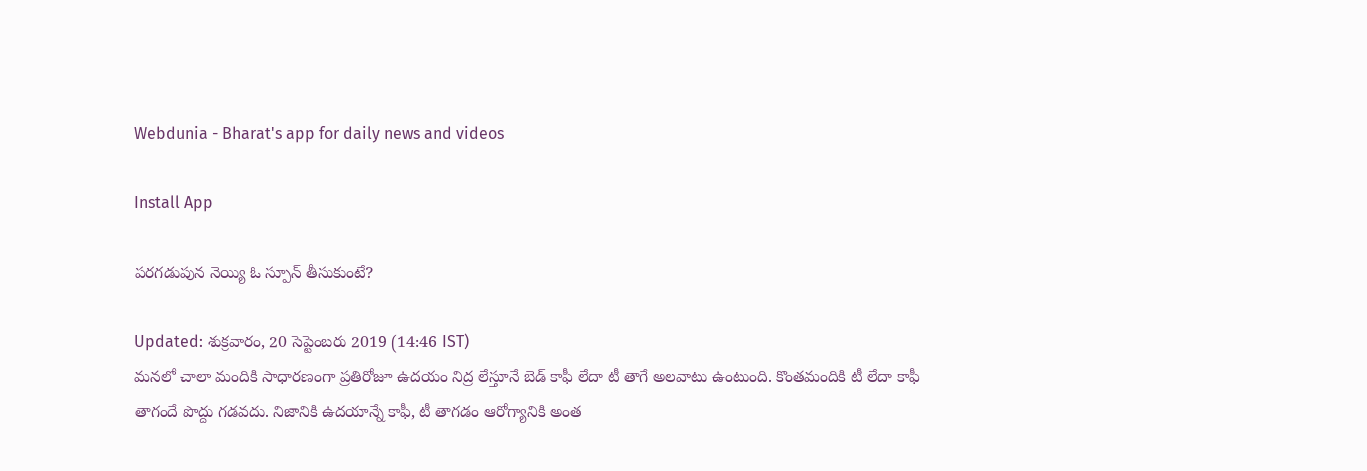Webdunia - Bharat's app for daily news and videos

Install App

పరగడుపున నెయ్యి ఓ స్పూన్ తీసుకుంటే?

Updated: శుక్రవారం, 20 సెప్టెంబరు 2019 (14:46 IST)
మనలో చాలా మందికి సాధారణంగా ప్రతిరోజూ ఉదయం నిద్ర లేస్తూనే బెడ్ కాఫీ లేదా టీ తాగే అలవాటు ఉంటుంది. కొంతమందికి టీ లేదా కాఫీ తాగందే పొద్దు గడవదు. నిజానికి ఉదయాన్నే కాఫీ, టీ తాగడం ఆరోగ్యానికి అంత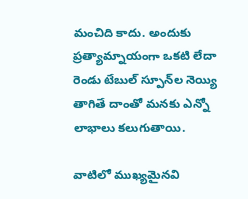మంచిది కాదు. అందుకు ప్రత్యామ్నాయంగా ఒకటి లేదా రెండు టేబుల్ స్పూన్‌ల నెయ్యి తాగితే దాంతో మనకు ఎన్నో లాభాలు కలుగుతాయి.

వాటిలో ముఖ్యమైనవి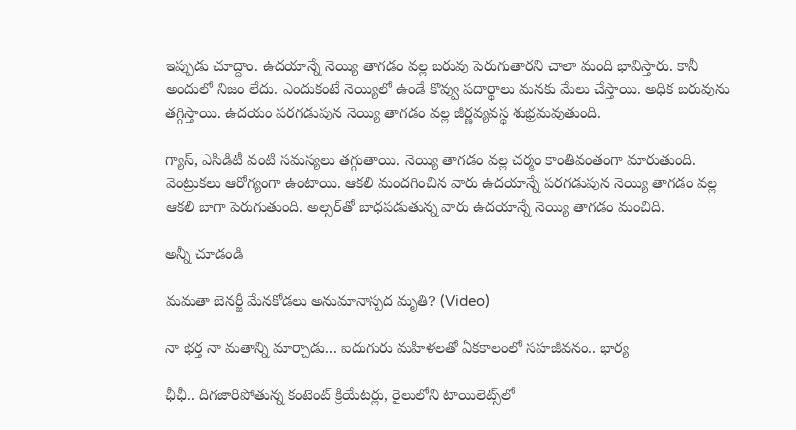ఇప్పుడు చూద్దాం. ఉదయాన్నే నెయ్యి తాగడం వల్ల బరువు పెరుగుతారని చాలా మంది భావిస్తారు. కానీ అందులో నిజం లేదు. ఎందుకంటే నెయ్యిలో ఉండే కొవ్వు పదార్థాలు మనకు మేలు చేస్తాయి. అధిక బరువును తగ్గిస్తాయి. ఉదయం పరగడుపున నెయ్యి తాగడం వల్ల జీర్ణవ్యవస్థ శుభ్రమవుతుంది.

గ్యాస్, ఎసిడిటీ వంటి సమస్యలు తగ్గుతాయి. నెయ్యి తాగడం వల్ల చర్మం కాంతివంతంగా మారుతుంది. వెంట్రుకలు ఆరోగ్యంగా ఉంటాయి. ఆకలి మందగించిన వారు ఉదయాన్నే పరగడుపున నెయ్యి తాగడం వల్ల ఆకలి బాగా పెరుగుతుంది. అల్సర్‌తో బాధపడుతున్న వారు ఉదయాన్నే నెయ్యి తాగడం మంచిది.

అన్నీ చూడండి

మమతా బెనర్జీ మేనకోడలు అనుమానాస్పద మృతి? (Video)

నా భర్త నా మతాన్ని మార్చాడు... ఐదుగురు మహిళలతో ఏకకాలంలో సహజీవనం.. భార్య

ఛీఛీ.. దిగజారిపోతున్న కంటెంట్ క్రియేటర్లు, రైలులోని టాయిలెట్స్‌లో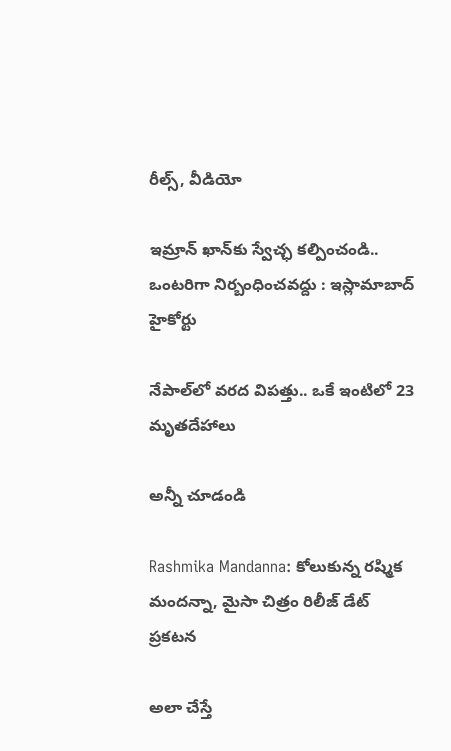రీల్స్, వీడియో

ఇమ్రాన్ ఖాన్‌కు స్వేచ్ఛ కల్పించండి.. ఒంటరిగా నిర్బంధించవద్దు : ఇస్లామాబాద్ హైకోర్టు

నేపాల్‌లో వరద విపత్తు.. ఒకే ఇంటిలో 23 మృతదేహాలు

అన్నీ చూడండి

Rashmika Mandanna: కోలుకున్న రష్మిక మందన్నా, మైసా చిత్రం రిలీజ్ డేట్ ప్రకటన

అలా చేస్తే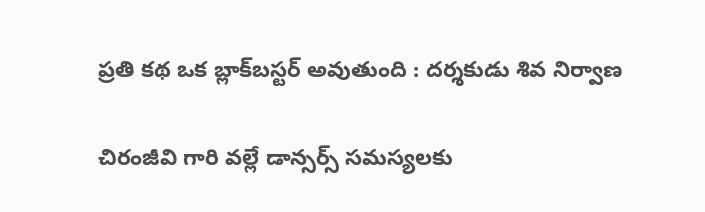ప్రతి కథ ఒక బ్లాక్‌బస్టర్ అవుతుంది : దర్శకుడు శివ నిర్వాణ

చిరంజీవి గారి వల్లే డాన్సర్స్ సమస్యలకు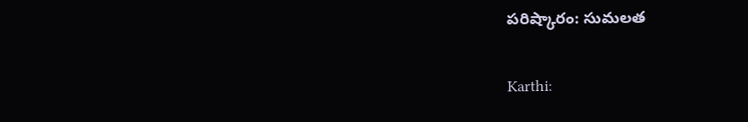పరిష్కారం: సుమలత

Karthi: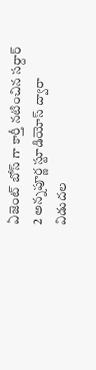ఏజెంట్ బోస్ గా కార్తీ నటించిన సర్దార్ 2 అన్నపూర్ణ స్టూడియోస్ ద్వారా విడుదల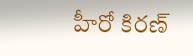హీరో కిరణ్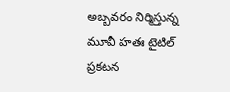అబ్బవరం నిర్మిస్తున్న మూవీ హతః టైటిల్ ప్రకటన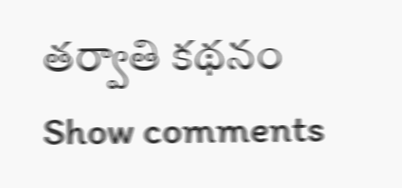తర్వాతి కథనం
Show comments